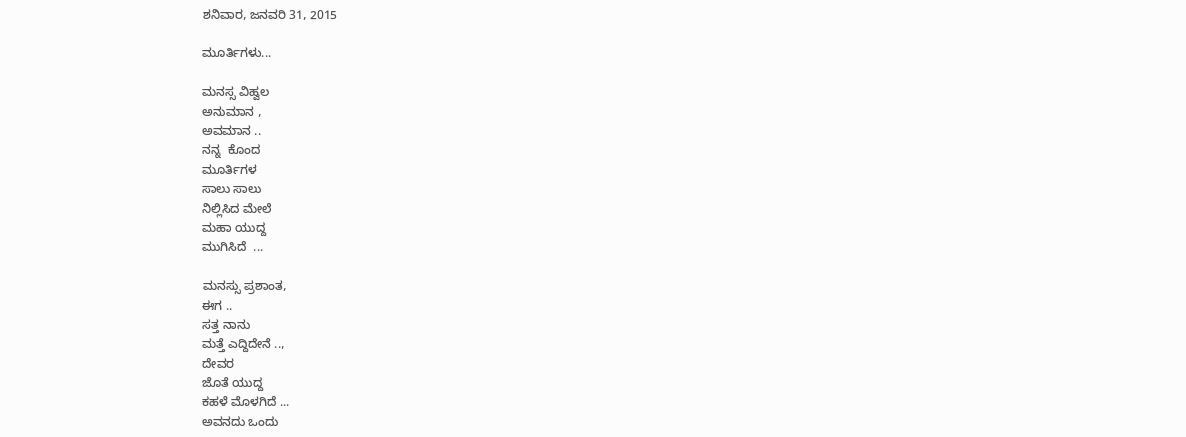ಶನಿವಾರ, ಜನವರಿ 31, 2015

ಮೂರ್ತಿಗಳು...

ಮನಸ್ಸ ವಿಹ್ವಲ
ಅನುಮಾನ ,
ಅವಮಾನ ..
ನನ್ನ  ಕೊಂದ
ಮೂರ್ತಿಗಳ
ಸಾಲು ಸಾಲು
ನಿಲ್ಲಿಸಿದ ಮೇಲೆ
ಮಹಾ ಯುದ್ದ
ಮುಗಿಸಿದೆ  ...

ಮನಸ್ಸು ಪ್ರಶಾಂತ,
ಈಗ ..
ಸತ್ತ ನಾನು
ಮತ್ತೆ ಎದ್ದಿದೇನೆ ..,
ದೇವರ
ಜೊತೆ ಯುದ್ದ
ಕಹಳೆ ಮೊಳಗಿದೆ ...
ಅವನದು ಒಂದು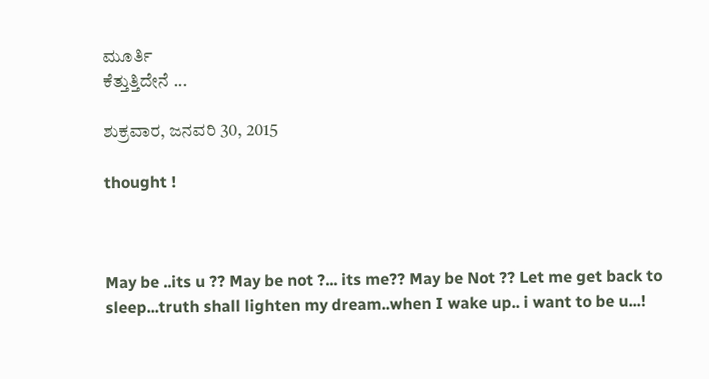ಮೂರ್ತಿ
ಕೆತ್ತುತ್ತಿದೇನೆ ...

ಶುಕ್ರವಾರ, ಜನವರಿ 30, 2015

thought !



May be ..its u ?? May be not ?... its me?? May be Not ?? Let me get back to sleep...truth shall lighten my dream..when I wake up.. i want to be u...!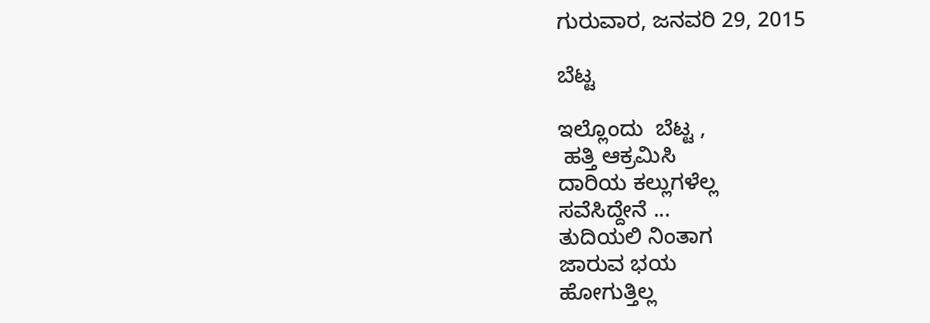ಗುರುವಾರ, ಜನವರಿ 29, 2015

ಬೆಟ್ಟ

ಇಲ್ಲೊಂದು  ಬೆಟ್ಟ ,
 ಹತ್ತಿ ಆಕ್ರಮಿಸಿ
ದಾರಿಯ ಕಲ್ಲುಗಳೆಲ್ಲ
ಸವೆಸಿದ್ದೇನೆ ...
ತುದಿಯಲಿ ನಿಂತಾಗ
ಜಾರುವ ಭಯ
ಹೋಗುತ್ತಿಲ್ಲ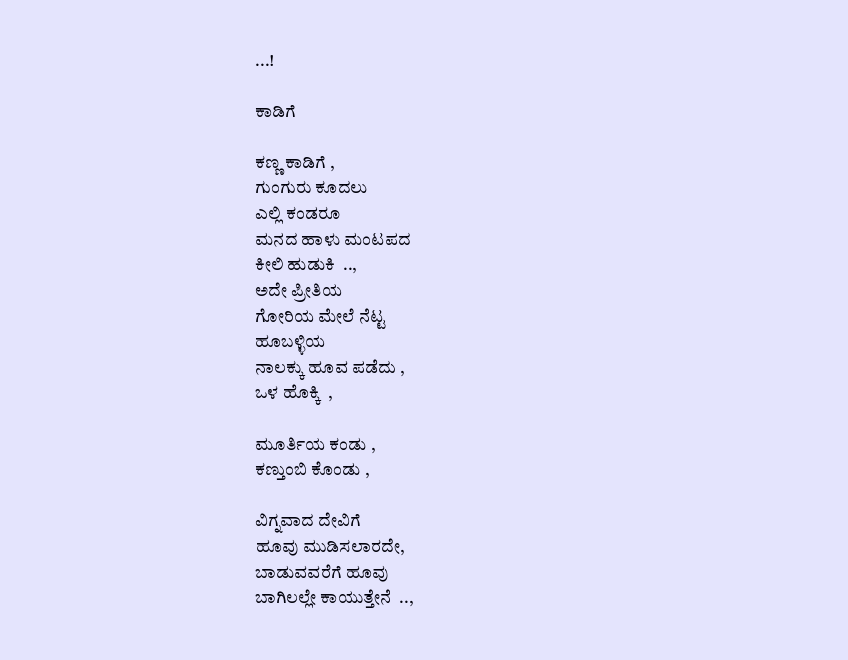...!

ಕಾಡಿಗೆ

ಕಣ್ಣ ಕಾಡಿಗೆ ,
ಗುಂಗುರು ಕೂದಲು
ಎಲ್ಲಿ ಕಂಡರೂ
ಮನದ ಹಾಳು ಮಂಟಪದ
ಕೀಲಿ ಹುಡುಕಿ  ..,
ಅದೇ ಪ್ರೀತಿಯ
ಗೋರಿಯ ಮೇಲೆ ನೆಟ್ಟ
ಹೂಬಳ್ಳಿಯ
ನಾಲಕ್ಕು ಹೂವ ಪಡೆದು ,
ಒಳ ಹೊಕ್ಕಿ  ,

ಮೂರ್ತಿಯ ಕಂಡು ,
ಕಣ್ತುಂಬಿ ಕೊಂಡು ,

ವಿಗ್ನವಾದ ದೇವಿಗೆ
ಹೂವು ಮುಡಿಸಲಾರದೇ,
ಬಾಡುವವರೆಗೆ ಹೂವು
ಬಾಗಿಲಲ್ಲೇ ಕಾಯುತ್ತೇನೆ  ..,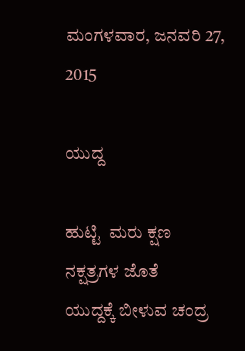ಮಂಗಳವಾರ, ಜನವರಿ 27, 2015

ಯುದ್ದ

ಹುಟ್ಟಿ  ಮರು ಕ್ಷಣ
ನಕ್ಷತ್ರಗಳ ಜೊತೆ
ಯುದ್ದಕ್ಕೆ ಬೀಳುವ ಚಂದ್ರ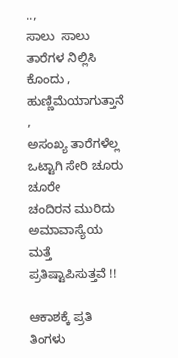..,
ಸಾಲು  ಸಾಲು
ತಾರೆಗಳ ನಿಲ್ಲಿಸಿ ಕೊಂದು ,
ಹುಣ್ಣಿಮೆಯಾಗುತ್ತಾನೆ   ,
ಅಸಂಖ್ಯ ತಾರೆಗಳೆಲ್ಲ
ಒಟ್ಟಾಗಿ ಸೇರಿ ಚೂರು ಚೂರೇ
ಚಂದಿರನ ಮುರಿದು
ಅಮಾವಾಸ್ಯೆಯ ಮತ್ತೆ
ಪ್ರತಿಷ್ಟಾಪಿಸುತ್ತವೆ !!

ಆಕಾಶಕ್ಕೆ ಪ್ರತಿ ತಿಂಗಳು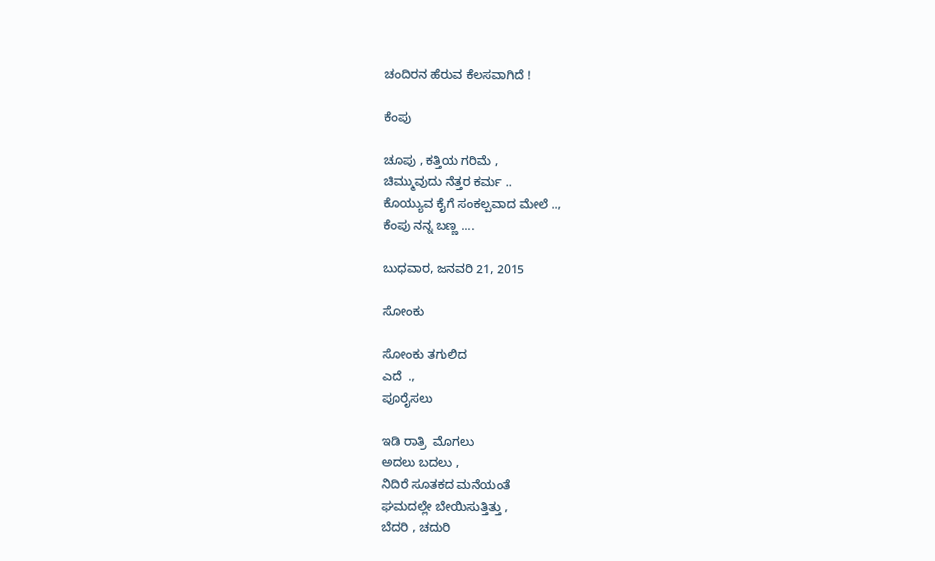ಚಂದಿರನ ಹೆರುವ ಕೆಲಸವಾಗಿದೆ !

ಕೆಂಪು

ಚೂಪು , ಕತ್ತಿಯ ಗರಿಮೆ ,
ಚಿಮ್ಮುವುದು ನೆತ್ತರ ಕರ್ಮ ..
ಕೊಯ್ಯುವ ಕೈಗೆ ಸಂಕಲ್ಪವಾದ ಮೇಲೆ ..,
ಕೆಂಪು ನನ್ನ ಬಣ್ಣ ....

ಬುಧವಾರ, ಜನವರಿ 21, 2015

ಸೋಂಕು

ಸೋಂಕು ತಗುಲಿದ
ಎದೆ  .,
ಪೂರೈಸಲು

ಇಡಿ ರಾತ್ರಿ  ಮೊಗಲು
ಅದಲು ಬದಲು ,
ನಿದಿರೆ ಸೂತಕದ ಮನೆಯಂತೆ
ಘಮದಲ್ಲೇ ಬೇಯಿಸುತ್ತಿತ್ತು ,
ಬೆದರಿ , ಚದುರಿ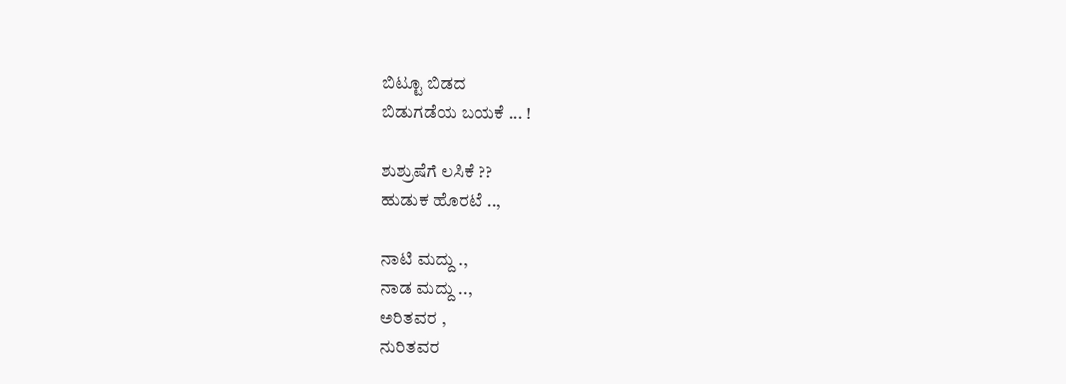ಬಿಟ್ಟೂ ಬಿಡದ
ಬಿಡುಗಡೆಯ ಬಯಕೆ ... !

ಶುಶ್ರುಷೆಗೆ ಲಸಿಕೆ ??
ಹುಡುಕ ಹೊರಟೆ ..,

ನಾಟಿ ಮದ್ದು .,
ನಾಡ ಮದ್ದು ..,
ಅರಿತವರ ,
ನುರಿತವರ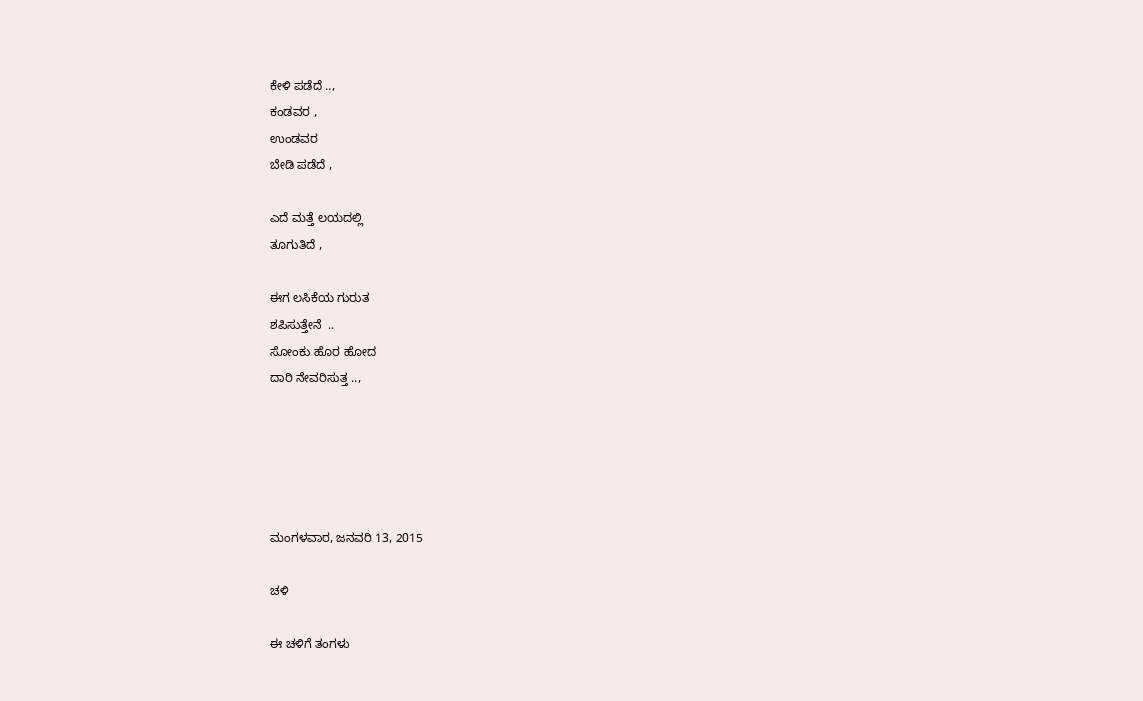ಕೇಳಿ ಪಡೆದೆ ..,
ಕಂಡವರ ,
ಉಂಡವರ
ಬೇಡಿ ಪಡೆದೆ ,

ಎದೆ ಮತ್ತೆ ಲಯದಲ್ಲಿ
ತೂಗುತಿದೆ ,

ಈಗ ಲಸಿಕೆಯ ಗುರುತ
ಶಪಿಸುತ್ತೇನೆ  ..
ಸೋಂಕು ಹೊರ ಹೋದ
ದಾರಿ ನೇವರಿಸುತ್ತ ..,





ಮಂಗಳವಾರ, ಜನವರಿ 13, 2015

ಚಳಿ

ಈ ಚಳಿಗೆ ತಂಗಳು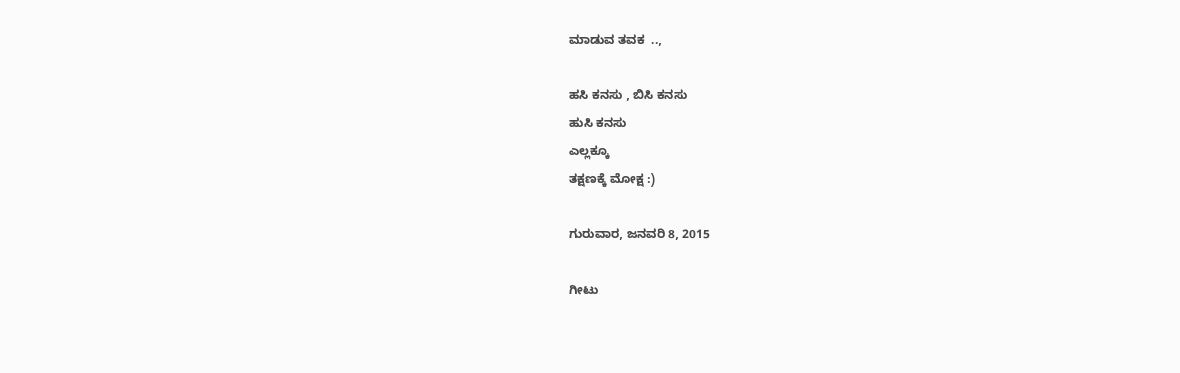ಮಾಡುವ ತವಕ  ..,

ಹಸಿ ಕನಸು , ಬಿಸಿ ಕನಸು
ಹುಸಿ ಕನಸು
ಎಲ್ಲಕ್ಕೂ
ತಕ್ಷಣಕ್ಕೆ ಮೋಕ್ಷ :)

ಗುರುವಾರ, ಜನವರಿ 8, 2015

ಗೀಟು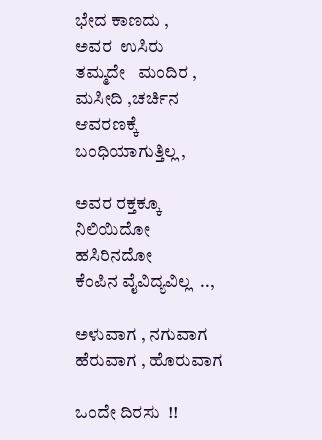ಭೇದ ಕಾಣದು ,
ಅವರ  ಉಸಿರು
ತಮ್ಮದೇ   ಮಂದಿರ ,
ಮಸೀದಿ ,ಚರ್ಚಿನ
ಆವರಣಕ್ಕೆ
ಬಂಧಿಯಾಗುತ್ತಿಲ್ಲ ,

ಅವರ ರಕ್ತಕ್ಕೂ
ನಿಲಿಯಿದೋ
ಹಸಿರಿನದೋ
ಕೆಂಪಿನ ವೈವಿದ್ಯವಿಲ್ಲ  ..,

ಅಳುವಾಗ , ನಗುವಾಗ
ಹೆರುವಾಗ , ಹೊರುವಾಗ

ಒಂದೇ ದಿರಸು  !!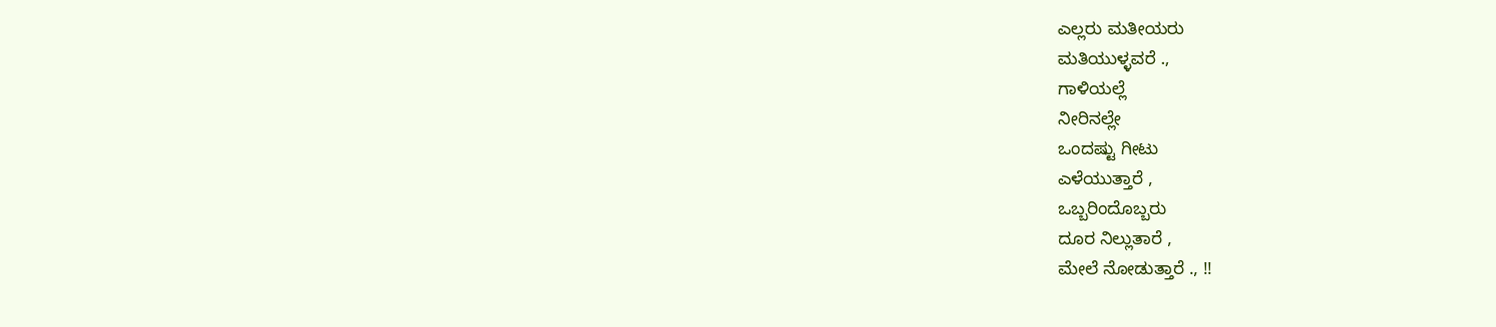ಎಲ್ಲರು ಮತೀಯರು
ಮತಿಯುಳ್ಳವರೆ .,
ಗಾಳಿಯಲ್ಲೆ
ನೀರಿನಲ್ಲೇ
ಒಂದಷ್ಟು ಗೀಟು
ಎಳೆಯುತ್ತಾರೆ ,
ಒಬ್ಬರಿಂದೊಬ್ಬರು
ದೂರ ನಿಲ್ಲುತಾರೆ ,
ಮೇಲೆ ನೋಡುತ್ತಾರೆ ., !!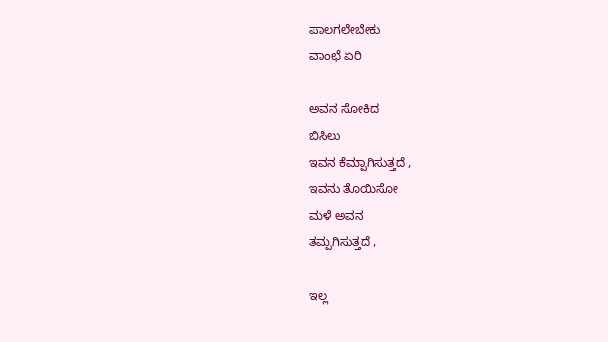ಪಾಲಗಲೇಬೇಕು
ವಾಂಛೆ ಏರಿ

ಅವನ ಸೋಕಿದ
ಬಿಸಿಲು
ಇವನ ಕೆಮ್ಪಾಗಿಸುತ್ತದೆ ,
ಇವನು ತೊಯಿಸೋ
ಮಳೆ ಅವನ
ತಮ್ಪಗಿಸುತ್ತದೆ ,

ಇಲ್ಲ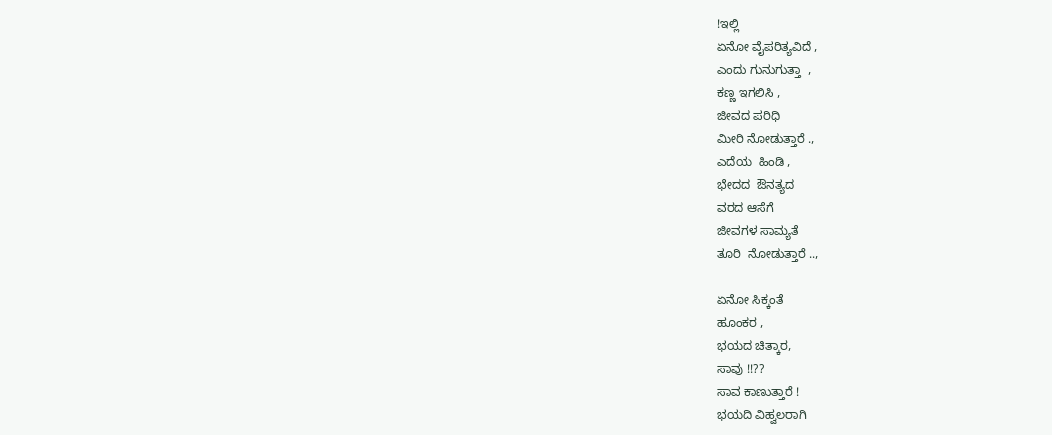!ಇಲ್ಲಿ
ಏನೋ ವೈಪರಿತ್ಯವಿದೆ ,
ಎಂದು ಗುನುಗುತ್ತಾ  ,
ಕಣ್ಣ ಇಗಲಿಸಿ ,
ಜೀವದ ಪರಿಧಿ
ಮೀರಿ ನೋಡುತ್ತಾರೆ .,
ಎದೆಯ  ಹಿಂಡಿ ,
ಭೇದದ  ಔನತ್ಯದ
ವರದ ಆಸೆಗೆ
ಜೀವಗಳ ಸಾಮ್ಯತೆ
ತೂರಿ  ನೋಡುತ್ತಾರೆ ..,

ಏನೋ ಸಿಕ್ಕಂತೆ
ಹೂಂಕರ ,
ಭಯದ ಚಿತ್ಕಾರ,
ಸಾವು !!??
ಸಾವ ಕಾಣುತ್ತಾರೆ !
ಭಯದಿ ವಿಹ್ವಲರಾಗಿ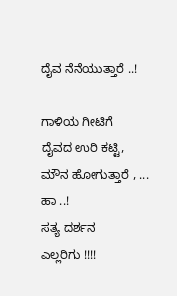ದೈವ ನೆನೆಯುತ್ತಾರೆ ..!

ಗಾಳಿಯ ಗೀಟಿಗೆ
ದೈವದ ಉರಿ ಕಟ್ಟಿ,
ಮೌನ ಹೋಗುತ್ತಾರೆ , ...
ಹಾ ..!
ಸತ್ಯ ದರ್ಶನ
ಎಲ್ಲರಿಗು !!!!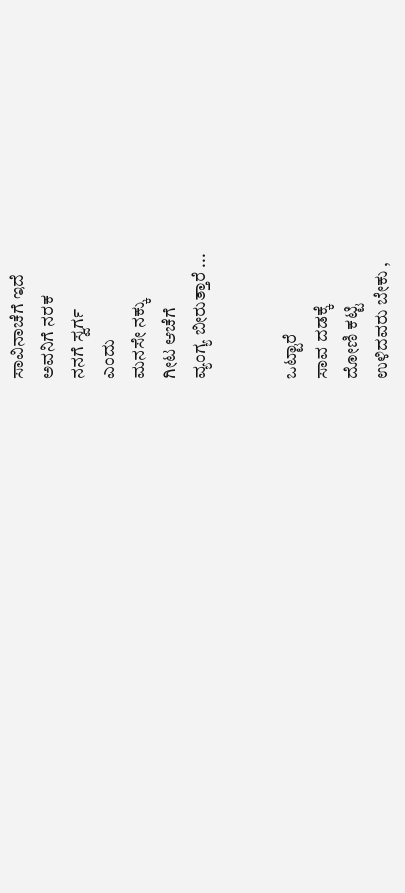ಸಾವಿನಾಚೆಗೆ ಇದೆ
ಅವನಿಗೆ ನರಕ
ನನಗೆ ಸ್ವರ್ಗ
ಎಂದು
ಮನಸೇ ನಕ್ಕು
ಗೀಟ ಆಚೆಗೆ
ವ್ಯಂಗ್ಯ ಬೀರುತ್ತಾರೆ ...


ಒಟ್ಟಾರೆ
ಸಾವ ದಡಕ್ಕೆ
ದೋಣಿ ಕಟ್ಟಿ
ಉಳಿದವರು ಬೇಕು ,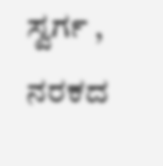ಸ್ವರ್ಗ , ನರಕದ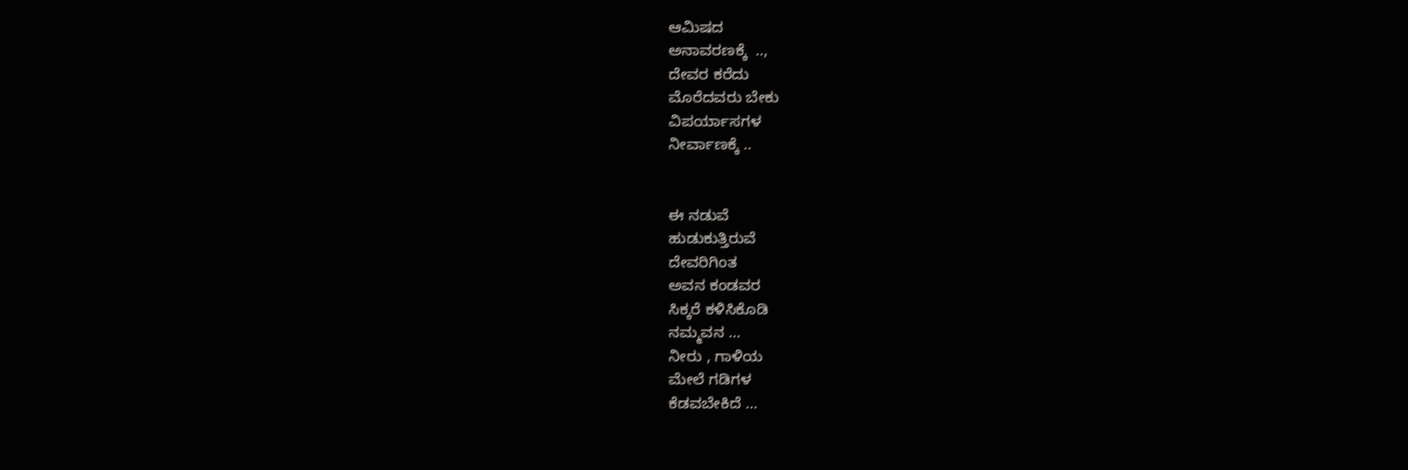ಆಮಿಷದ
ಅನಾವರಣಕ್ಕೆ  ..,
ದೇವರ ಕರೆದು
ಮೊರೆದವರು ಬೇಕು
ವಿಪರ್ಯಾಸಗಳ
ನೀರ್ವಾಣಕ್ಕೆ ..


ಈ ನಡುವೆ
ಹುಡುಕುತ್ತಿರುವೆ
ದೇವರಿಗಿಂತ
ಅವನ ಕಂಡವರ
ಸಿಕ್ಕರೆ ಕಳಿಸಿಕೊಡಿ
ನಮ್ಮವನ ...
ನೀರು , ಗಾಳಿಯ
ಮೇಲೆ ಗಡಿಗಳ
ಕೆಡವಬೇಕಿದೆ ...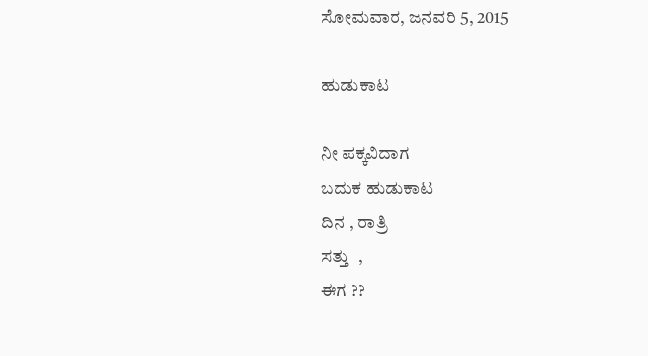ಸೋಮವಾರ, ಜನವರಿ 5, 2015

ಹುಡುಕಾಟ

ನೀ ಪಕ್ಕವಿದಾಗ
ಬದುಕ ಹುಡುಕಾಟ
ದಿನ , ರಾತ್ರಿ
ಸತ್ತು  ,
ಈಗ ??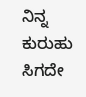ನಿನ್ನ
ಕುರುಹು ಸಿಗದೇ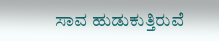ಸಾವ ಹುಡುಕುತ್ತಿರುವೆ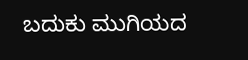ಬದುಕು ಮುಗಿಯದ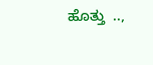ಹೊತ್ತು  ..,